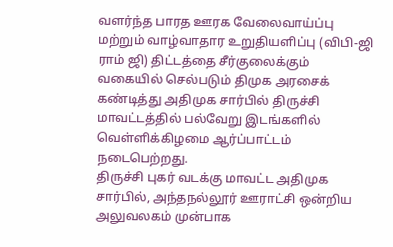வளர்ந்த பாரத ஊரக வேலைவாய்ப்பு மற்றும் வாழ்வாதார உறுதியளிப்பு (விபி-ஜி ராம் ஜி) திட்டத்தை சீர்குலைக்கும் வகையில் செல்படும் திமுக அரசைக் கண்டித்து அதிமுக சார்பில் திருச்சி மாவட்டத்தில் பல்வேறு இடங்களில் வெள்ளிக்கிழமை ஆர்ப்பாட்டம் நடைபெற்றது.
திருச்சி புகர் வடக்கு மாவட்ட அதிமுக சார்பில், அந்தநல்லூர் ஊராட்சி ஒன்றிய அலுவலகம் முன்பாக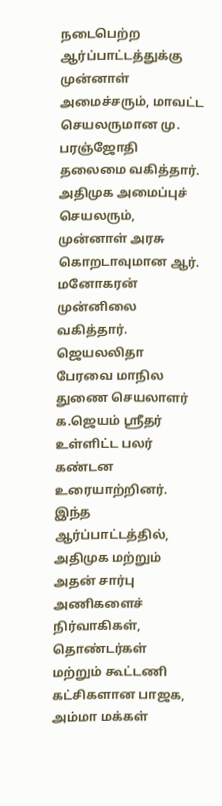நடைபெற்ற ஆர்ப்பாட்டத்துக்கு முன்னாள் அமைச்சரும், மாவட்ட செயலருமான மு. பரஞ்ஜோதி தலைமை வகித்தார்.
அதிமுக அமைப்புச் செயலரும், முன்னாள் அரசு கொறடாவுமான ஆர். மனோகரன் முன்னிலை வகித்தார். ஜெயலலிதா பேரவை மாநில துணை செயலாளர் க.ஜெயம் ஸ்ரீதர் உள்ளிட்ட பலர் கண்டன உரையாற்றினர்.
இந்த ஆர்ப்பாட்டத்தில், அதிமுக மற்றும் அதன் சார்பு அணிகளைச் நிர்வாகிகள், தொண்டர்கள் மற்றும் கூட்டணி கட்சிகளான பாஜக, அம்மா மக்கள்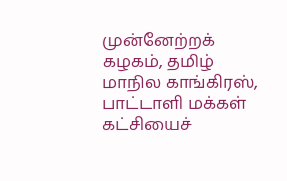முன்னேற்றக் கழகம், தமிழ் மாநில காங்கிரஸ், பாட்டாளி மக்கள் கட்சியைச்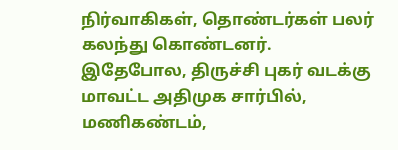நிர்வாகிகள், தொண்டர்கள் பலர் கலந்து கொண்டனர்.
இதேபோல, திருச்சி புகர் வடக்கு மாவட்ட அதிமுக சார்பில், மணிகண்டம்,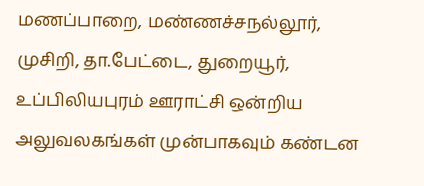மணப்பாறை, மண்ணச்சநல்லூர், முசிறி, தா.பேட்டை, துறையூர், உப்பிலியபுரம் ஊராட்சி ஒன்றிய அலுவலகங்கள் முன்பாகவும் கண்டன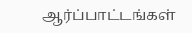ஆர்ப்பாட்டங்கள்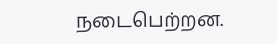நடைபெற்றன.